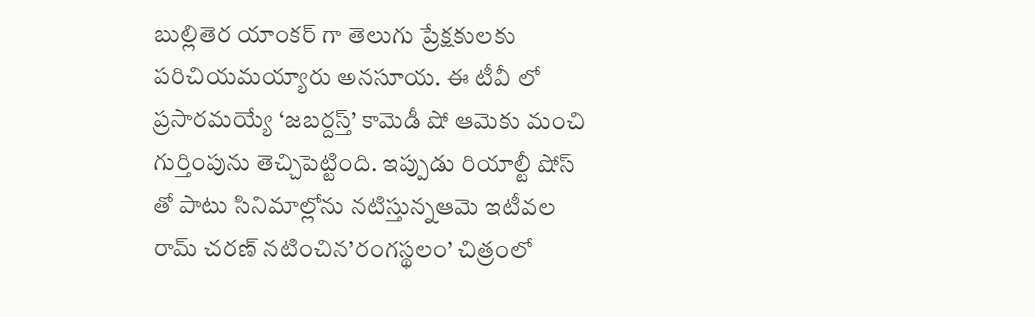బుల్లితెర యాంకర్ గా తెలుగు ప్రేక్షకులకు పరిచియమయ్యారు అనసూయ. ఈ టీవీ లో ప్రసారమయ్యే ‘జబర్దస్త్’ కామెడీ షో ఆమెకు మంచి గుర్తింపును తెచ్చిపెట్టింది. ఇప్పుడు రియాల్టీ షోస్ తో పాటు సినిమాల్లోను నటిస్తున్నఆమె ఇటీవల రామ్ చరణ్ నటించిన’రంగస్థలం’ చిత్రంలో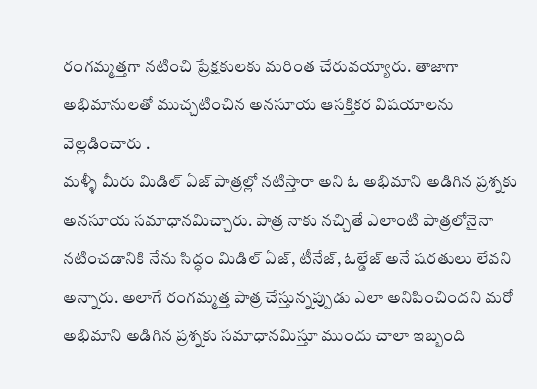రంగమ్మత్తగా నటించి ప్రేక్షకులకు మరింత చేరువయ్యారు. తాజాగా అభిమానులతో ముచ్చటించిన అనసూయ ఆసక్తికర విషయాలను వెల్లడించారు .
మళ్ళీ మీరు మిడిల్ ఏజ్ పాత్రల్లో నటిస్తారా అని ఓ అభిమాని అడిగిన ప్రశ్నకు అనసూయ సమాధానమిచ్చారు. పాత్ర నాకు నచ్చితే ఎలాంటి పాత్రలోనైనా నటించడానికి నేను సిద్ధం మిడిల్ ఏజ్, టీనేజ్, ఓల్డేజ్ అనే షరతులు లేవని అన్నారు. అలాగే రంగమ్మత్త పాత్ర చేస్తున్నప్పుడు ఎలా అనిపించిందని మరో అభిమాని అడిగిన ప్రశ్నకు సమాధానమిస్తూ ముందు చాలా ఇబ్బంది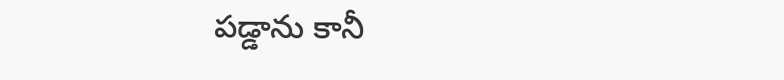పడ్డాను కానీ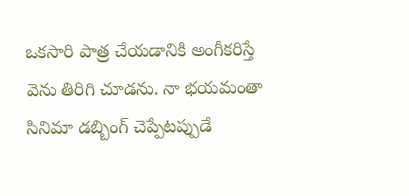ఒకసారి పాత్ర చేయడానికి అంగీకరిస్తే వెను తిరిగి చూడను. నా భయమంతా సినిమా డబ్బింగ్ చెప్పేటప్పుడే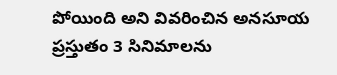పోయింది అని వివరించిన అనసూయ ప్రస్తుతం 3 సినిమాలను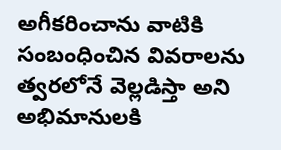అగీకరించాను వాటికి సంబంధించిన వివరాలను త్వరలోనే వెల్లడిస్తా అని అభిమానులకి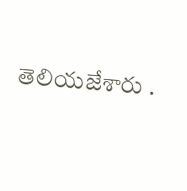తెలియజేశారు .